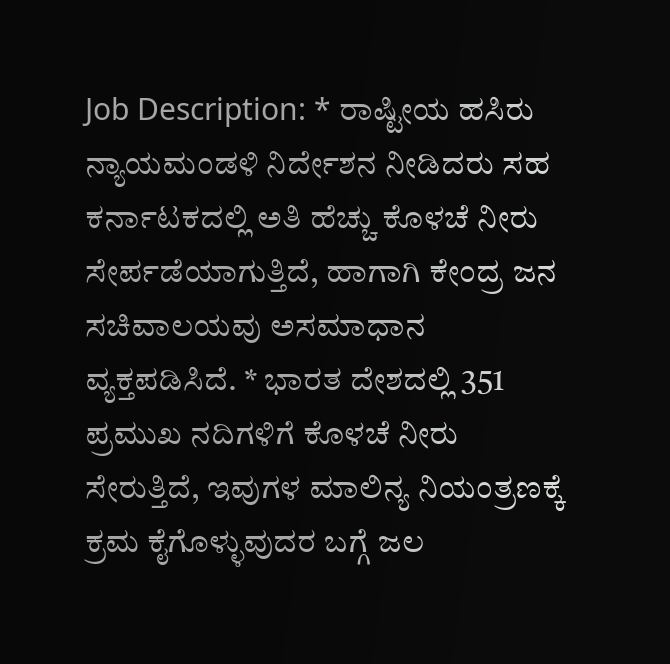Job Description: * ರಾಷ್ಟೀಯ ಹಸಿರು ನ್ಯಾಯಮಂಡಳಿ ನಿರ್ದೇಶನ ನೀಡಿದರು ಸಹ ಕರ್ನಾಟಕದಲ್ಲಿ ಅತಿ ಹೆಚ್ಚು ಕೊಳಚೆ ನೀರು ಸೇರ್ಪಡೆಯಾಗುತ್ತಿದೆ, ಹಾಗಾಗಿ ಕೇಂದ್ರ ಜನ ಸಚಿವಾಲಯವು ಅಸಮಾಧಾನ ವ್ಯಕ್ತಪಡಿಸಿದೆ. * ಭಾರತ ದೇಶದಲ್ಲಿ 351 ಪ್ರಮುಖ ನದಿಗಳಿಗೆ ಕೊಳಚೆ ನೀರು ಸೇರುತ್ತಿದೆ, ಇವುಗಳ ಮಾಲಿನ್ಯ ನಿಯಂತ್ರಣಕ್ಕೆ ಕ್ರಮ ಕೈಗೊಳ್ಳುವುದರ ಬಗ್ಗೆ ಜಲ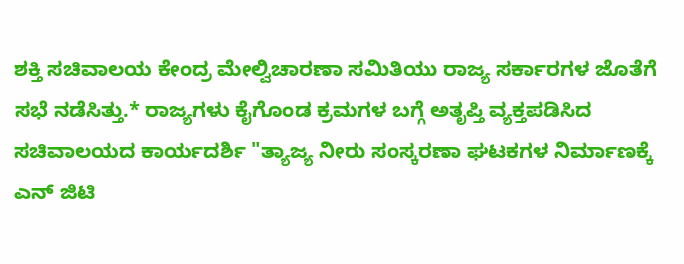ಶಕ್ತಿ ಸಚಿವಾಲಯ ಕೇಂದ್ರ ಮೇಲ್ವಿಚಾರಣಾ ಸಮಿತಿಯು ರಾಜ್ಯ ಸರ್ಕಾರಗಳ ಜೊತೆಗೆ ಸಭೆ ನಡೆಸಿತ್ತು.* ರಾಜ್ಯಗಳು ಕೈಗೊಂಡ ಕ್ರಮಗಳ ಬಗ್ಗೆ ಅತೃಪ್ತಿ ವ್ಯಕ್ತಪಡಿಸಿದ ಸಚಿವಾಲಯದ ಕಾರ್ಯದರ್ಶಿ "ತ್ಯಾಜ್ಯ ನೀರು ಸಂಸ್ಕರಣಾ ಘಟಕಗಳ ನಿರ್ಮಾಣಕ್ಕೆ ಎನ್ ಜಿಟಿ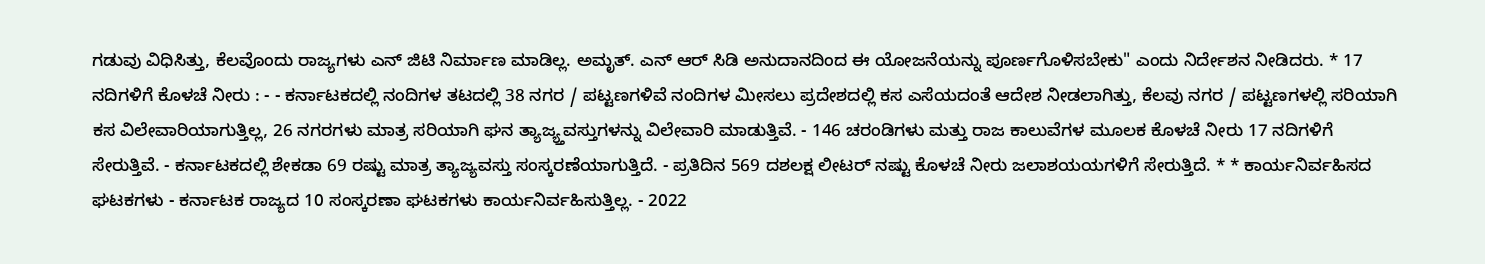ಗಡುವು ವಿಧಿಸಿತ್ತು, ಕೆಲವೊಂದು ರಾಜ್ಯಗಳು ಎನ್ ಜಿಟಿ ನಿರ್ಮಾಣ ಮಾಡಿಲ್ಲ. ಅಮೃತ್. ಎನ್ ಆರ್ ಸಿಡಿ ಅನುದಾನದಿಂದ ಈ ಯೋಜನೆಯನ್ನು ಪೂರ್ಣಗೊಳಿಸಬೇಕು" ಎಂದು ನಿರ್ದೇಶನ ನೀಡಿದರು. * 17 ನದಿಗಳಿಗೆ ಕೊಳಚೆ ನೀರು : - - ಕರ್ನಾಟಕದಲ್ಲಿ ನಂದಿಗಳ ತಟದಲ್ಲಿ 38 ನಗರ / ಪಟ್ಟಣಗಳಿವೆ ನಂದಿಗಳ ಮೀಸಲು ಪ್ರದೇಶದಲ್ಲಿ ಕಸ ಎಸೆಯದಂತೆ ಆದೇಶ ನೀಡಲಾಗಿತ್ತು, ಕೆಲವು ನಗರ / ಪಟ್ಟಣಗಳಲ್ಲಿ ಸರಿಯಾಗಿ ಕಸ ವಿಲೇವಾರಿಯಾಗುತ್ತಿಲ್ಲ, 26 ನಗರಗಳು ಮಾತ್ರ ಸರಿಯಾಗಿ ಘನ ತ್ಯಾಜ್ಯ್ತವಸ್ತುಗಳನ್ನು ವಿಲೇವಾರಿ ಮಾಡುತ್ತಿವೆ. - 146 ಚರಂಡಿಗಳು ಮತ್ತು ರಾಜ ಕಾಲುವೆಗಳ ಮೂಲಕ ಕೊಳಚೆ ನೀರು 17 ನದಿಗಳಿಗೆ ಸೇರುತ್ತಿವೆ. - ಕರ್ನಾಟಕದಲ್ಲಿ ಶೇಕಡಾ 69 ರಷ್ಟು ಮಾತ್ರ ತ್ಯಾಜ್ಯವಸ್ತು ಸಂಸ್ಕರಣೆಯಾಗುತ್ತಿದೆ. - ಪ್ರತಿದಿನ 569 ದಶಲಕ್ಷ ಲೀಟರ್ ನಷ್ಟು ಕೊಳಚೆ ನೀರು ಜಲಾಶಯಯಗಳಿಗೆ ಸೇರುತ್ತಿದೆ. * * ಕಾರ್ಯನಿರ್ವಹಿಸದ ಘಟಕಗಳು - ಕರ್ನಾಟಕ ರಾಜ್ಯದ 10 ಸಂಸ್ಕರಣಾ ಘಟಕಗಳು ಕಾರ್ಯನಿರ್ವಹಿಸುತ್ತಿಲ್ಲ. - 2022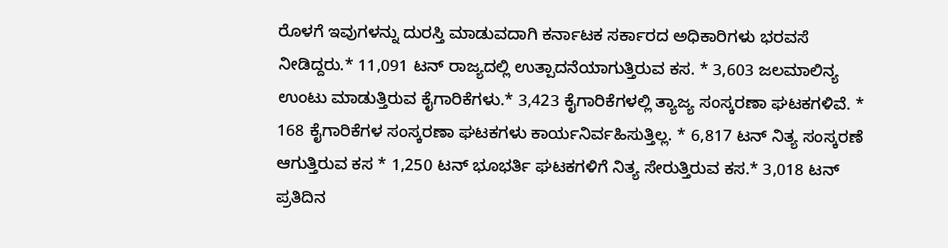ರೊಳಗೆ ಇವುಗಳನ್ನು ದುರಸ್ತಿ ಮಾಡುವದಾಗಿ ಕರ್ನಾಟಕ ಸರ್ಕಾರದ ಅಧಿಕಾರಿಗಳು ಭರವಸೆ ನೀಡಿದ್ದರು.* 11,091 ಟನ್ ರಾಜ್ಯದಲ್ಲಿ ಉತ್ಪಾದನೆಯಾಗುತ್ತಿರುವ ಕಸ. * 3,603 ಜಲಮಾಲಿನ್ಯ ಉಂಟು ಮಾಡುತ್ತಿರುವ ಕೈಗಾರಿಕೆಗಳು.* 3,423 ಕೈಗಾರಿಕೆಗಳಲ್ಲಿ ತ್ಯಾಜ್ಯ ಸಂಸ್ಕರಣಾ ಘಟಕಗಳಿವೆ. * 168 ಕೈಗಾರಿಕೆಗಳ ಸಂಸ್ಕರಣಾ ಘಟಕಗಳು ಕಾರ್ಯನಿರ್ವಹಿಸುತ್ತಿಲ್ಲ. * 6,817 ಟನ್ ನಿತ್ಯ ಸಂಸ್ಕರಣೆ ಆಗುತ್ತಿರುವ ಕಸ * 1,250 ಟನ್ ಭೂಭರ್ತಿ ಘಟಕಗಳಿಗೆ ನಿತ್ಯ ಸೇರುತ್ತಿರುವ ಕಸ.* 3,018 ಟನ್ ಪ್ರತಿದಿನ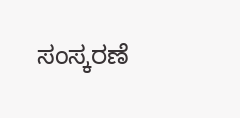ಸಂಸ್ಕರಣೆ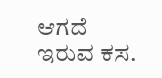ಆಗದೆ ಇರುವ ಕಸ.